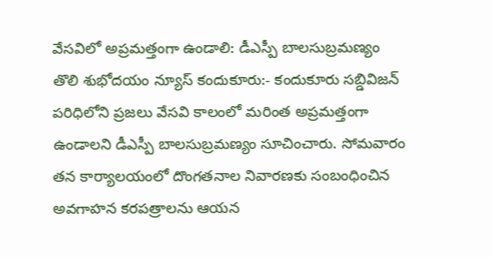వేసవిలో అప్రమత్తంగా ఉండాలి: డీఎస్పీ బాలసుబ్రమణ్యం
తొలి శుభోదయం న్యూస్ కందుకూరు:- కందుకూరు సబ్డివిజన్ పరిధిలోని ప్రజలు వేసవి కాలంలో మరింత అప్రమత్తంగా ఉండాలని డీఎస్పీ బాలసుబ్రమణ్యం సూచించారు. సోమవారం తన కార్యాలయంలో దొంగతనాల నివారణకు సంబంధించిన అవగాహన కరపత్రాలను ఆయన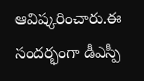ఆవిష్కరించారు.ఈ సందర్భంగా డీఎస్పీ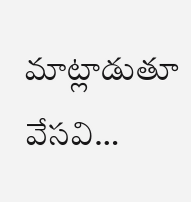మాట్లాడుతూ వేసవి…